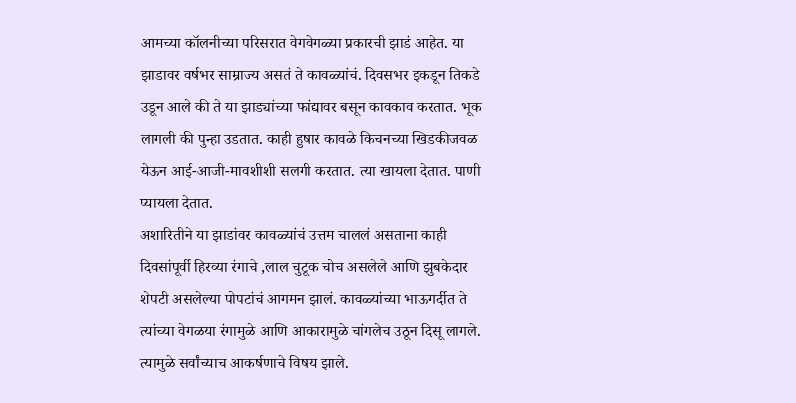आमच्या कॉलनीच्या परिसरात वेगवेगळ्या प्रकारची झाडं आहेत. या झाडावर वर्षभर साम्राज्य असतं ते कावळ्यांचं. दिवसभर इकडून तिकडे उडून आले की ते या झाड्यांच्या फांद्यावर बसून कावकाव करतात. भूक लागली की पुन्हा उडतात. काही हुषार कावळे किचनच्या खिडकीजवळ येऊन आई-आजी-मावशीशी सलगी करतात. त्या खायला देतात. पाणी प्यायला देतात.
अशारितीने या झाडांवर कावळ्यांचं उत्तम चाललं असताना काही दिवसांपूर्वी हिरव्या रंगाचे ,लाल चुटूक चोच असलेले आणि झुबकेदार शेपटी असलेल्या पोपटांचं आगमन झालं. कावळ्यांच्या भाऊगर्दीत ते त्यांच्या वेगळया रंगामुळे आणि आकारामुळे चांगलेच उठून दिसू लागले. त्यामुळे सर्वांच्याच आकर्षणाचे विषय झाले.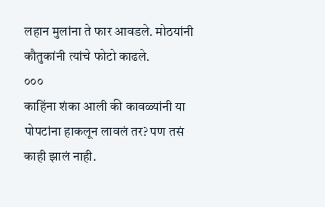लहान मुलांना ते फार आवडले. मोठयांनी कौतुकांनी त्यांचे फोटो काढले.
०००
काहिंना शंका आली की कावळ्यांनी या पोपटांना हाकलून लावलं तर? पण तसं काही झालं नाही.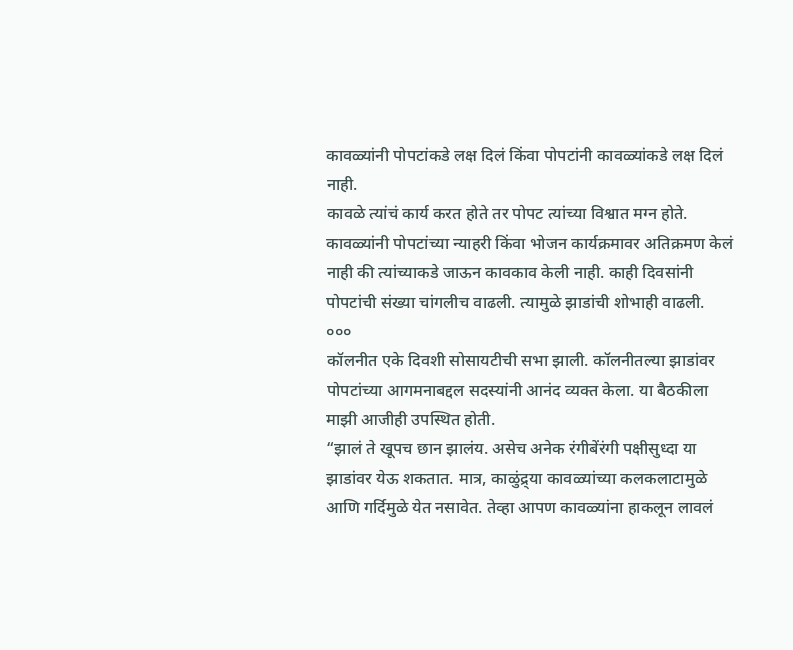कावळ्यांनी पोपटांकडे लक्ष दिलं किंवा पोपटांनी कावळ्यांकडे लक्ष दिलं नाही.
कावळे त्यांचं कार्य करत होते तर पोपट त्यांच्या विश्वात मग्न होते. कावळ्यांनी पोपटांच्या न्याहरी किंवा भोजन कार्यक्रमावर अतिक्रमण केलं नाही की त्यांच्याकडे जाऊन कावकाव केली नाही. काही दिवसांनी पोपटांची संख्या चांगलीच वाढली. त्यामुळे झाडांची शोभाही वाढली.
०००
कॉलनीत एके दिवशी सोसायटीची सभा झाली. कॉलनीतल्या झाडांवर पोपटांच्या आगमनाबद्दल सदस्यांनी आनंद व्यक्त केला. या बैठकीला माझी आजीही उपस्थित होती.
“झालं ते खूपच छान झालंय. असेच अनेक रंगीबेंरंगी पक्षीसुध्दा या झाडांवर येऊ शकतात. मात्र, काळुंद्र्या कावळ्यांच्या कलकलाटामुळे आणि गर्दिमुळे येत नसावेत. तेव्हा आपण कावळ्यांना हाकलून लावलं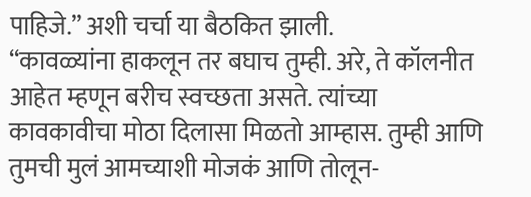पाहिजे.” अशी चर्चा या बैठकित झाली.
“कावळ्यांना हाकलून तर बघाच तुम्ही. अरे, ते कॉलनीत आहेत म्हणून बरीच स्वच्छता असते. त्यांच्या कावकावीचा मोठा दिलासा मिळतो आम्हास. तुम्ही आणि तुमची मुलं आमच्याशी मोजकं आणि तोलून-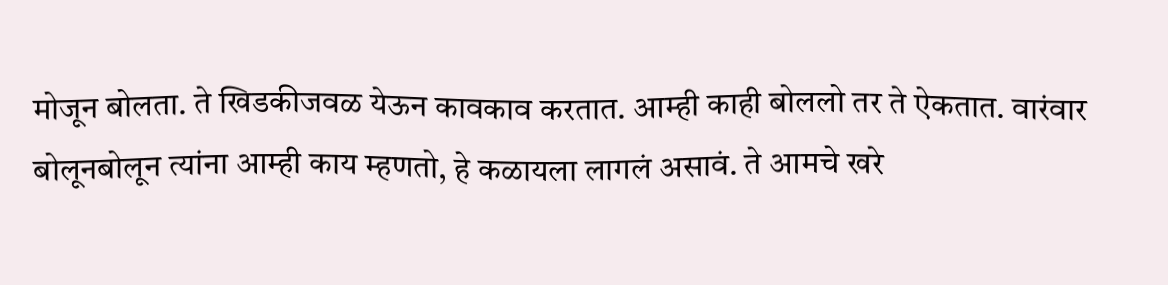मोजून बोलता. ते खिडकीजवळ येऊन कावकाव करतात. आम्ही काही बोललो तर ते ऐकतात. वारंवार बोलूनबोलून त्यांना आम्ही काय म्हणतो, हे कळायला लागलं असावं. ते आमचे खरे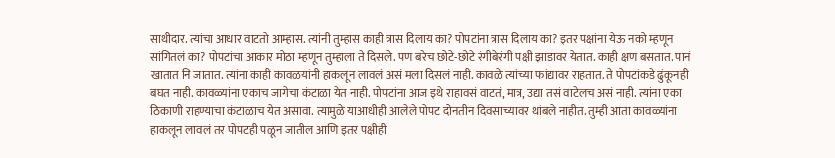साथीदार. त्यांचा आधार वाटतो आम्हास. त्यांनी तुम्हास काही त्रास दिलाय का? पोपटांना त्रास दिलाय का? इतर पक्षांना येऊ नको म्हणून सांगितलं का? पोपटांचा आकार मोठा म्हणून तुम्हाला ते दिसले. पण बरेच छोटे-छोटे रंगीबेरंगी पक्षी झाडावर येतात. काही क्षण बसतात. पानं खातात नि जातात. त्यांना काही कावळयांनी हाकलून लावलं असं मला दिसलं नाही. कावळे त्यांच्या फांद्यावर राहतात. ते पोपटांकडे ढुंकूनही बघत नाही. कावळ्यांना एकाच जागेचा कंटाळा येत नाही. पोपटांना आज इथे राहावसं वाटतं, मात्र, उद्या तसं वाटेलच असं नाही. त्यांना एका ठिकाणी राहण्याचा कंटाळाच येत असावा. त्यामुळे याआधीही आलेले पोपट दोनतीन दिवसाच्यावर थांबले नाहीत. तुम्ही आता कावळ्यांना हाकलून लावलं तर पोपटही पळून जातील आणि इतर पक्षीही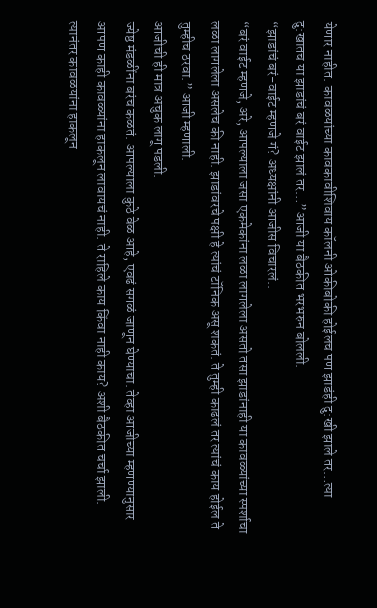येणार नाहीत. कावळयांच्या कावकावीशिवाय कॉलनी ओकीबोकी होईलच पण झाडंही दु:खी झाले तर…त्या दु:खातच या झाडांचं बरं वाईट झालं तर…”आजी या बैठकीत भरभरुन बोलली.
“झाडांचं बरं-वाईट म्हणजे गं? अध्यक्षांनी आजीस विचारलं..
“बरं वाईट म्हणजे, अरे, आपल्याला जसा एकमेकांना लळा लागलेला असतो तसा झाडांनाही या कावळ्यांच्या स्पर्शाचा लळा लागलेला असलेच की नाही. झाडांवरचे पक्षी हे त्यांचं टॉनिक असू शकतं. ते तुम्ही काढलं तर त्यांचं काय होईल ते तुम्हीच ठरवा.” आजी म्हणाली.
आजीची ही मात्र अचुक लागू पडली.
ज्येष्ठ मंडळींना बरंच कळतं. आपल्याला कुठे वेळ आहे, एवढं सगळं जाणून घेण्याचा. तेव्हा आजीच्या म्हणण्यानुसार आपण काही कावळ्यांना हाकलून लावायचं नाही. ते राहिले काय किंवा नाही काय? अशी बैठकीत चर्चा झाली.
त्यानंतर कावळयांना हाकलून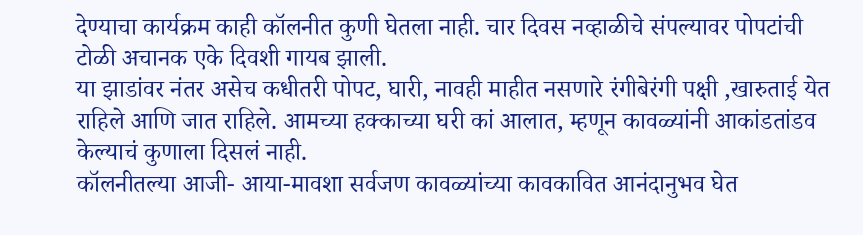देण्याचा कार्यक्रम काही कॉलनीत कुणी घेतला नाही. चार दिवस नव्हाळीचे संपल्यावर पोपटांची टोळी अचानक एके दिवशी गायब झाली.
या झाडांवर नंतर असेच कधीतरी पोपट, घारी, नावही माहीत नसणारे रंगीबेरंगी पक्षी ,खारुताई येत राहिले आणि जात राहिले. आमच्या हक्काच्या घरी कां आलात, म्हणून कावळ्यांनी आकांडतांडव केल्याचं कुणाला दिसलं नाही.
कॉलनीतल्या आजी- आया-मावशा सर्वजण कावळ्यांच्या कावकावित आनंदानुभव घेत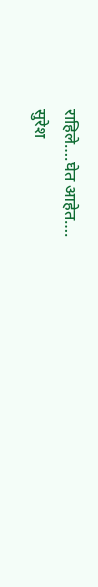राहिले….घेत आहेत….
सुरेश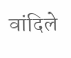वांदिले